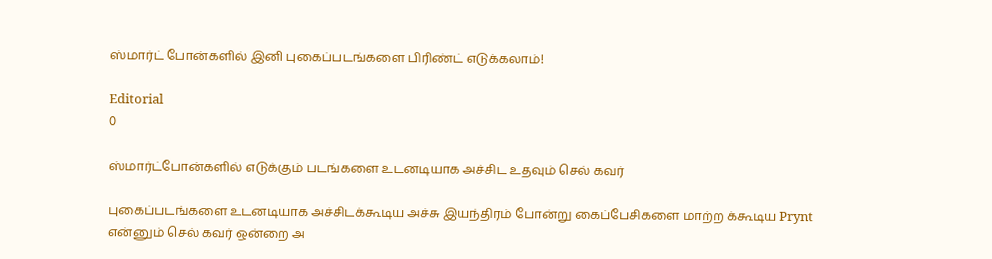ஸ்மார்ட் போன்களில் இனி புகைப்படங்களை பிரிண்ட் எடுக்கலாம்!

Editorial
0

ஸ்மார்ட்போன்களில் எடுக்கும் படங்களை உடனடியாக அச்சிட உதவும் செல் கவர்

புகைப்படங்களை உடனடியாக அச்சிடக்கூடிய அச்சு இயந்திரம் போன்று கைப்பேசிகளை மாற்ற க்கூடிய Prynt என்னும் செல் கவர் ஒன்றை அ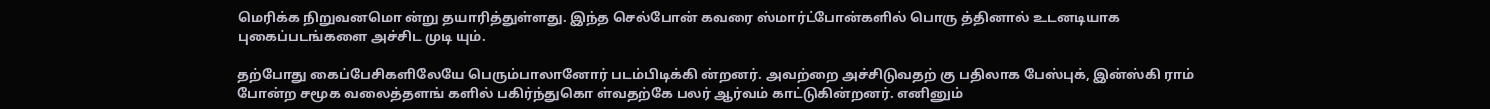மெரிக்க நிறுவனமொ ன்று தயாரித்துள்ளது. இந்த செல்போன் கவரை ஸ்மார்ட்போன்களில் பொரு த்தினால் உடனடியாக புகைப்படங்களை அச்சிட முடி யும்.

தற்போது கைப்பேசிகளிலேயே பெரும்பாலானோர் படம்பிடிக்கி ன்றனர். அவற்றை அச்சிடுவதற் கு பதிலாக பேஸ்புக், இன்ஸ்கி ராம் போன்ற சமூக வலைத்தளங் களில் பகிர்ந்துகொ ள்வதற்கே பலர் ஆர்வம் காட்டுகின்றனர். எனினும்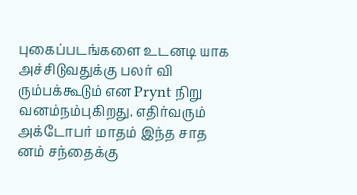புகைப்படங்களை உடனடி யாக அச்சிடுவதுக்கு பலர் வி ரும்பக்கூடும் என Prynt நிறு வனம்நம்புகிறது. எதிர்வரும் அக்டோபர் மாதம் இந்த சாத னம் சந்தைக்கு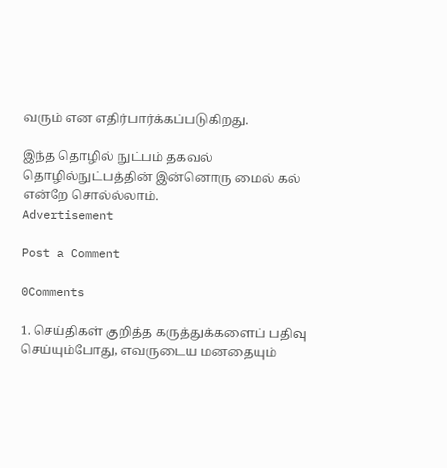வரும் என எதிர்பார்க்கப்படுகிறது.

இந்த தொழில் நுட்பம் தகவல் தொழில்நுட்பத்தின் இன்னொரு மைல் கல் என்றே சொல்ல்லாம்.
Advertisement

Post a Comment

0Comments

1. செய்திகள் குறித்த கருத்துக்களைப் பதிவு செய்யும்போது, எவருடைய மனதையும்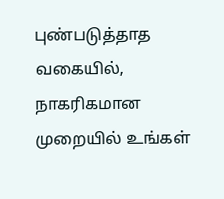புண்படுத்தாத வகையில், நாகரிகமான முறையில் உங்கள்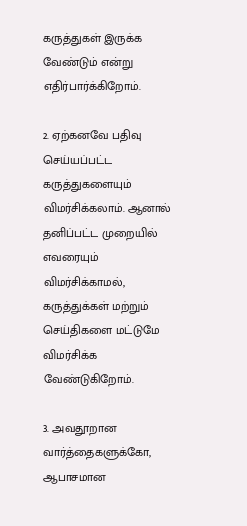கருத்துகள் இருக்க வேண்டும் என்று எதிர்பார்க்கிறோம்.

2. ஏற்கனவே பதிவு செய்யப்பட்ட கருத்துகளையும் விமர்சிக்கலாம். ஆனால் தனிப்பட்ட முறையில் எவரையும் விமர்சிக்காமல், கருத்துக்கள் மற்றும் செய்திகளை மட்டுமே விமர்சிக்க வேண்டுகிறோம்.

3. அவதூறான வார்த்தைகளுக்கோ, ஆபாசமான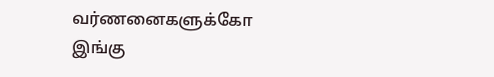வர்ணனைகளுக்கோ இங்கு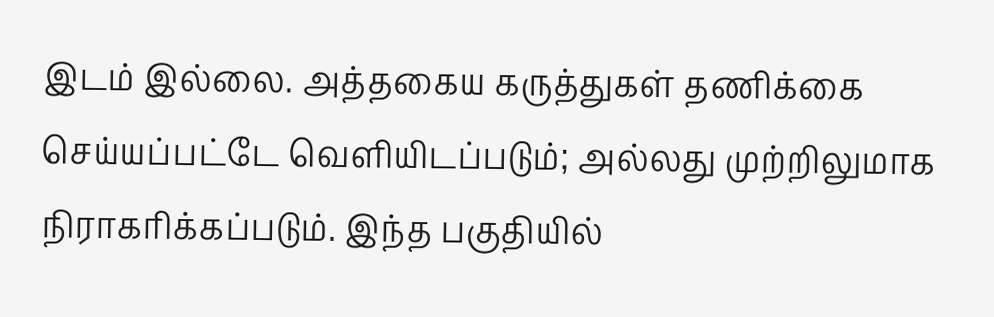இடம் இல்லை. அத்தகைய கருத்துகள் தணிக்கை செய்யப்பட்டே வெளியிடப்படும்; அல்லது முற்றிலுமாக நிராகரிக்கப்படும். இந்த பகுதியில்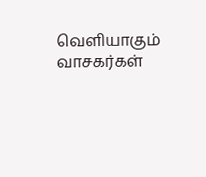வெளியாகும் வாசகர்கள்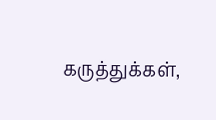கருத்துக்கள்,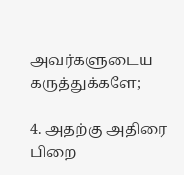அவர்களுடைய கருத்துக்களே;

4. அதற்கு அதிரை பிறை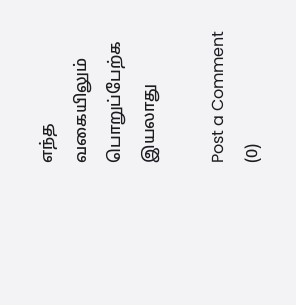எந்த வகையிலும் பொறுப்பேற்க இயலாது

Post a Comment (0)